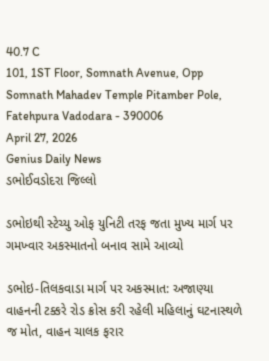40.7 C
101, 1ST Floor, Somnath Avenue, Opp Somnath Mahadev Temple Pitamber Pole, Fatehpura Vadodara - 390006
April 27, 2026
Genius Daily News
ડભોઈવડોદરા જિલ્લો

ડભોઇથી સ્ટેચ્યુ ઓફ યુનિટી તરફ જતા મુખ્ય માર્ગ પર ગમખ્વાર અકસ્માતનો બનાવ સામે આવ્યો

ડભોઇ-તિલકવાડા માર્ગ પર અકસ્માત: અજાણ્યા વાહનની ટક્કરે રોડ ક્રોસ કરી રહેલી મહિલાનું ઘટનાસ્થળે જ મોત, વાહન ચાલક ફરાર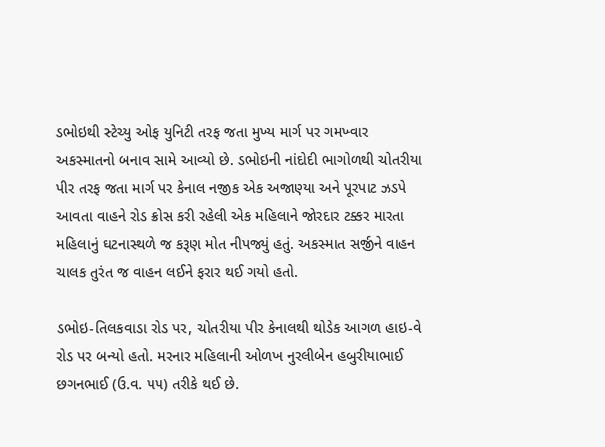ડભોઇથી સ્ટેચ્યુ ઓફ યુનિટી તરફ જતા મુખ્ય માર્ગ પર ગમખ્વાર અકસ્માતનો બનાવ સામે આવ્યો છે. ડભોઇની નાંદોદી ભાગોળથી ચોતરીયા પીર તરફ જતા માર્ગ પર કેનાલ નજીક એક અજાણ્યા અને પૂરપાટ ઝડપે આવતા વાહને રોડ ક્રોસ કરી રહેલી એક મહિલાને જોરદાર ટક્કર મારતા મહિલાનું ઘટનાસ્થળે જ કરૂણ મોત નીપજ્યું હતું. અકસ્માત સર્જીને વાહન ચાલક તુરંત જ વાહન લઈને ફરાર થઈ ગયો હતો.

ડભોઇ-તિલકવાડા રોડ પર, ચોતરીયા પીર કેનાલથી થોડેક આગળ હાઇ-વે રોડ પર બન્યો હતો. મરનાર મહિલાની ઓળખ નુરલીબેન હબુરીયાભાઈ છગનભાઈ (ઉ.વ. ૫૫) તરીકે થઈ છે.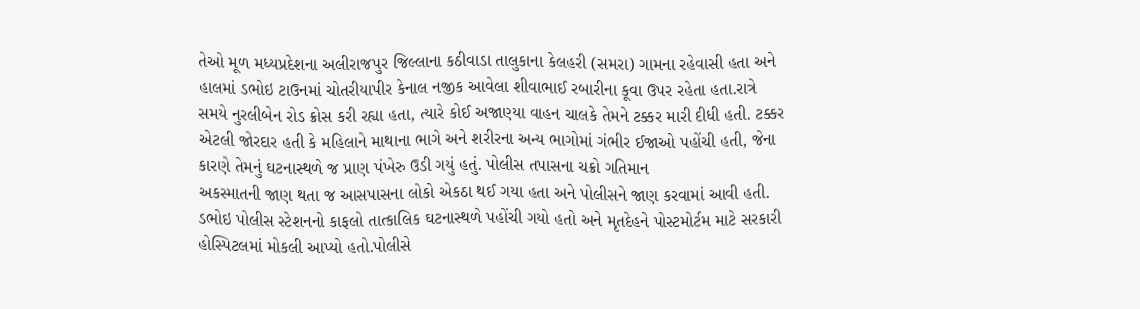તેઓ મૂળ મધ્યપ્રદેશના અલીરાજપુર જિલ્લાના કઠીવાડા તાલુકાના કેલહરી (સમરા) ગામના રહેવાસી હતા અને હાલમાં ડભોઇ ટાઉનમાં ચોતરીયાપીર કેનાલ નજીક આવેલા શીવાભાઈ રબારીના કૂવા ઉપર રહેતા હતા.રાત્રે સમયે નુરલીબેન રોડ ક્રોસ કરી રહ્યા હતા, ત્યારે કોઈ અજાણ્યા વાહન ચાલકે તેમને ટક્કર મારી દીધી હતી. ટક્કર એટલી જોરદાર હતી કે મહિલાને માથાના ભાગે અને શરીરના અન્ય ભાગોમાં ગંભીર ઈજાઓ પહોંચી હતી, જેના કારણે તેમનું ઘટનાસ્થળે જ પ્રાણ પંખેરુ ઉડી ગયું હતું. પોલીસ તપાસના ચક્રો ગતિમાન
અકસ્માતની જાણ થતા જ આસપાસના લોકો એકઠા થઈ ગયા હતા અને પોલીસને જાણ કરવામાં આવી હતી. ડભોઇ પોલીસ સ્ટેશનનો કાફલો તાત્કાલિક ઘટનાસ્થળે પહોંચી ગયો હતો અને મૃતદેહને પોસ્ટમોર્ટમ માટે સરકારી હોસ્પિટલમાં મોકલી આપ્યો હતો.પોલીસે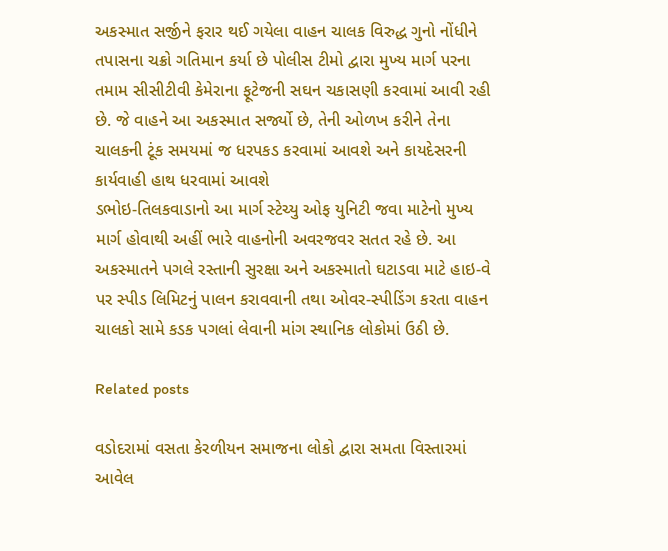અકસ્માત સર્જીને ફરાર થઈ ગયેલા વાહન ચાલક વિરુદ્ધ ગુનો નોંધીને તપાસના ચક્રો ગતિમાન કર્યા છે પોલીસ ટીમો દ્વારા મુખ્ય માર્ગ પરના તમામ સીસીટીવી કેમેરાના ફૂટેજની સઘન ચકાસણી કરવામાં આવી રહી છે. જે વાહને આ અકસ્માત સર્જ્યો છે, તેની ઓળખ કરીને તેના ચાલકની ટૂંક સમયમાં જ ધરપકડ કરવામાં આવશે અને કાયદેસરની કાર્યવાહી હાથ ધરવામાં આવશે
ડભોઇ-તિલકવાડાનો આ માર્ગ સ્ટેચ્યુ ઓફ યુનિટી જવા માટેનો મુખ્ય માર્ગ હોવાથી અહીં ભારે વાહનોની અવરજવર સતત રહે છે. આ અકસ્માતને પગલે રસ્તાની સુરક્ષા અને અકસ્માતો ઘટાડવા માટે હાઇ-વે પર સ્પીડ લિમિટનું પાલન કરાવવાની તથા ઓવર-સ્પીડિંગ કરતા વાહન ચાલકો સામે કડક પગલાં લેવાની માંગ સ્થાનિક લોકોમાં ઉઠી છે.

Related posts

વડોદરામાં વસતા કેરળીયન સમાજના લોકો દ્વારા સમતા વિસ્તારમાં આવેલ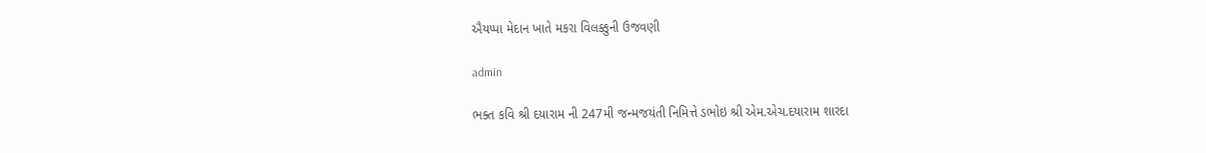ઐયપ્પા મેદાન ખાતે મકરા વિલક્કુની ઉજવણી

admin

ભક્ત કવિ શ્રી દયારામ ની 247મી જન્મજયંતી નિમિત્તે ડભોઇ શ્રી એમ.એચ.દયારામ શારદા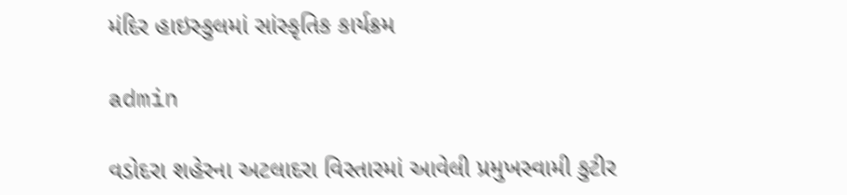મંદિર હાઇસ્કુલમાં સાંસ્કૃતિક કાર્યક્રમ

admin

વડોદરા શહેરના અટલાદરા વિસ્તારમાં આવેલી પ્રમુખસ્વામી કુટીર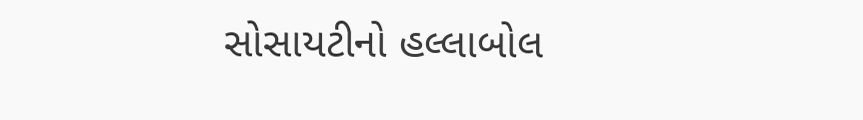સોસાયટીનો હલ્લાબોલ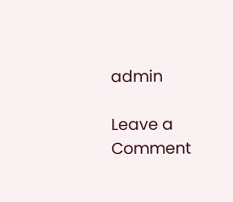admin

Leave a Comment